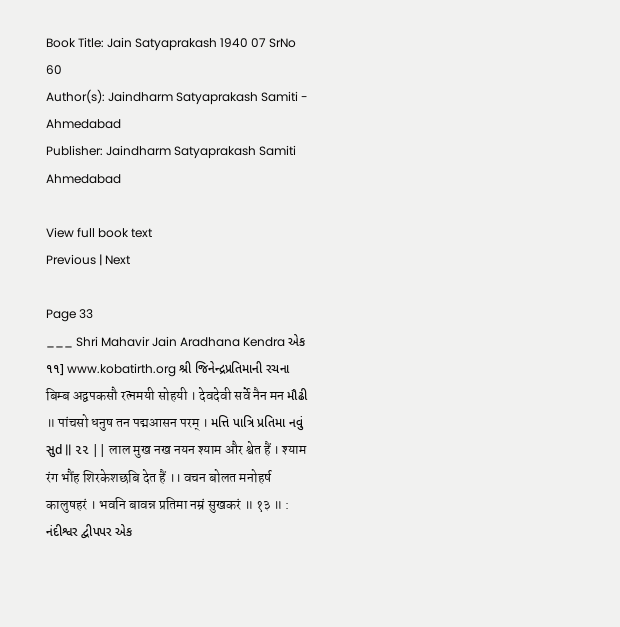Book Title: Jain Satyaprakash 1940 07 SrNo 60
Author(s): Jaindharm Satyaprakash Samiti - Ahmedabad
Publisher: Jaindharm Satyaprakash Samiti Ahmedabad

View full book text
Previous | Next

Page 33
___ Shri Mahavir Jain Aradhana Kendra એક ૧૧] www.kobatirth.org શ્રી જિનેન્દ્રપ્રતિમાની રચના बिम्ब अद्वपकसौ रत्नमयी सोहयी । देवदेवी सर्वे नैन मन મૌઢી ॥ पांचसो धनुष तन पद्मआसन परम् । મત્તિ પાત્રિ પ્રતિમા નવું સુd || ૨૨ || लाल मुख नख नयन श्याम और श्वेत हैं । श्याम रंग भौंह शिरकेशछबि देत हैं ।। वचन बोलत मनोहर्ष कालुषहरं । भवनि बावन्न प्रतिमा नम्रं सुखकरं ॥ १३ ॥ : નંદીશ્વર દ્વીપપર એક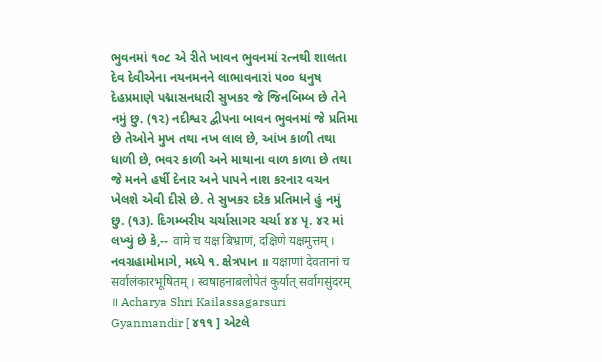ભુવનમાં ૧૦૮ એ રીતે ખાવન ભુવનમાં રત્નથી શાલતા દેવ દેવીએના નયનમનને લાભાવનારાં ૫૦૦ ધનુષ દેહપ્રમાણે પદ્માસનધારી સુખકર જે જિનબિમ્બ છે તેને નમું છુ. (૧૨) નદીશ્વર દ્વીપના બાવન ભુવનમાં જે પ્રતિમા છે તેઓને મુખ તથા નખ લાલ છે, આંખ કાળી તથા ધાળી છે, ભવર કાળી અને માથાના વાળ કાળા છે તથા જે મનને હર્ષી દેનાર અને પાપને નાશ કરનાર વચન ખેલશે એવી દીસે છે. તે સુખકર દરેક પ્રતિમાને હું નમું છુ. (૧૩). દિગમ્બરીય ચર્ચાસાગર ચર્ચા ૪૪ પૃ. ૪ર માં લખ્યું છે કે,-- वामे च यक्ष बिभ्राणं, दक्षिणे यक्षमुत्तम् । નવગ્રહામોમાગે, મધ્યે ૧. ક્ષેત્રપાન ॥ यक्षाणां देवतानां च सर्वालंकारभूषितम् । स्वषाहनाबलोपेतं कुर्यात् सर्वागसुंदरम् ॥ Acharya Shri Kailassagarsuri Gyanmandir [ ૪૧૧ ] એટલે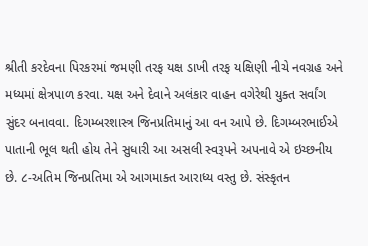શ્રીતી કરદેવના પિરકરમાં જમણી તરફ યક્ષ ડાખી તરફ યક્ષિણી નીચે નવગ્રહ અને મધ્યમાં ક્ષેત્રપાળ કરવા. યક્ષ અને દેવાને અલંકાર વાહન વગેરેથી યુક્ત સર્વાંગ સુંદર બનાવવા. દિગમ્બરશાસ્ત્ર જિનપ્રતિમાનું આ વન આપે છે. દિગમ્બરભાઈએ પાતાની ભૂલ થતી હોય તેને સુધારી આ અસલી સ્વરૂપને અપનાવે એ ઇચ્છનીય છે. ૮-અતિમ જિનપ્રતિમા એ આગમાક્ત આરાધ્ય વસ્તુ છે. સંસ્કૃતન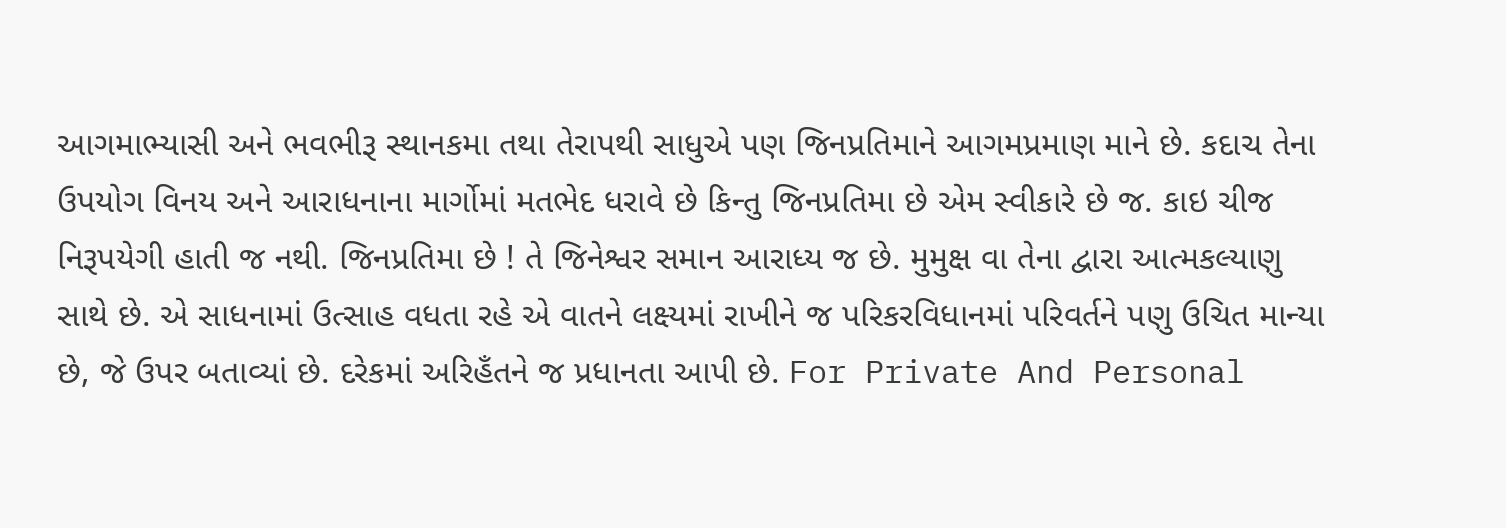આગમાભ્યાસી અને ભવભીરૂ સ્થાનકમા તથા તેરાપથી સાધુએ પણ જિનપ્રતિમાને આગમપ્રમાણ માને છે. કદાચ તેના ઉપયોગ વિનય અને આરાધનાના માર્ગોમાં મતભેદ ધરાવે છે કિન્તુ જિનપ્રતિમા છે એમ સ્વીકારે છે જ. કાઇ ચીજ નિરૂપયેગી હાતી જ નથી. જિનપ્રતિમા છે ! તે જિનેશ્વર સમાન આરાધ્ય જ છે. મુમુક્ષ વા તેના દ્વારા આત્મકલ્યાણુ સાથે છે. એ સાધનામાં ઉત્સાહ વધતા રહે એ વાતને લક્ષ્યમાં રાખીને જ પરિકરવિધાનમાં પરિવર્તને પણુ ઉચિત માન્યા છે, જે ઉપર બતાવ્યાં છે. દરેકમાં અરિહઁતને જ પ્રધાનતા આપી છે. For Private And Personal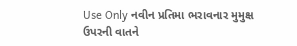Use Only નવીન પ્રતિમા ભરાવનાર મુમુક્ષ ઉપરની વાતને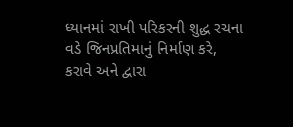ધ્યાનમાં રાખી પરિકરની શુદ્ધ રચના વડે જિનપ્રતિમાનું નિર્માણ કરે, કરાવે અને દ્વારા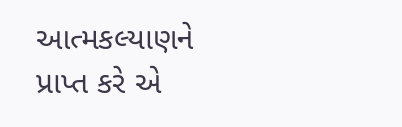આત્મકલ્યાણને પ્રાપ્ત કરે એ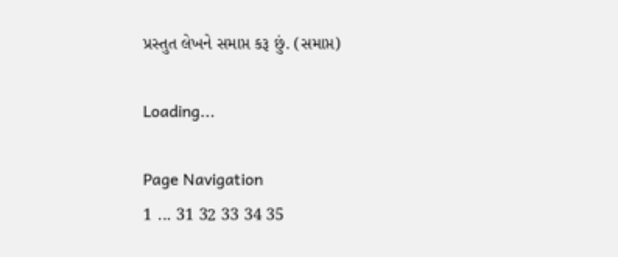પ્રસ્તુત લેખને સમાપ્ત કરૂ છું. (સમાપ્ત)

Loading...

Page Navigation
1 ... 31 32 33 34 35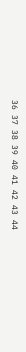36 37 38 39 40 41 42 43 44